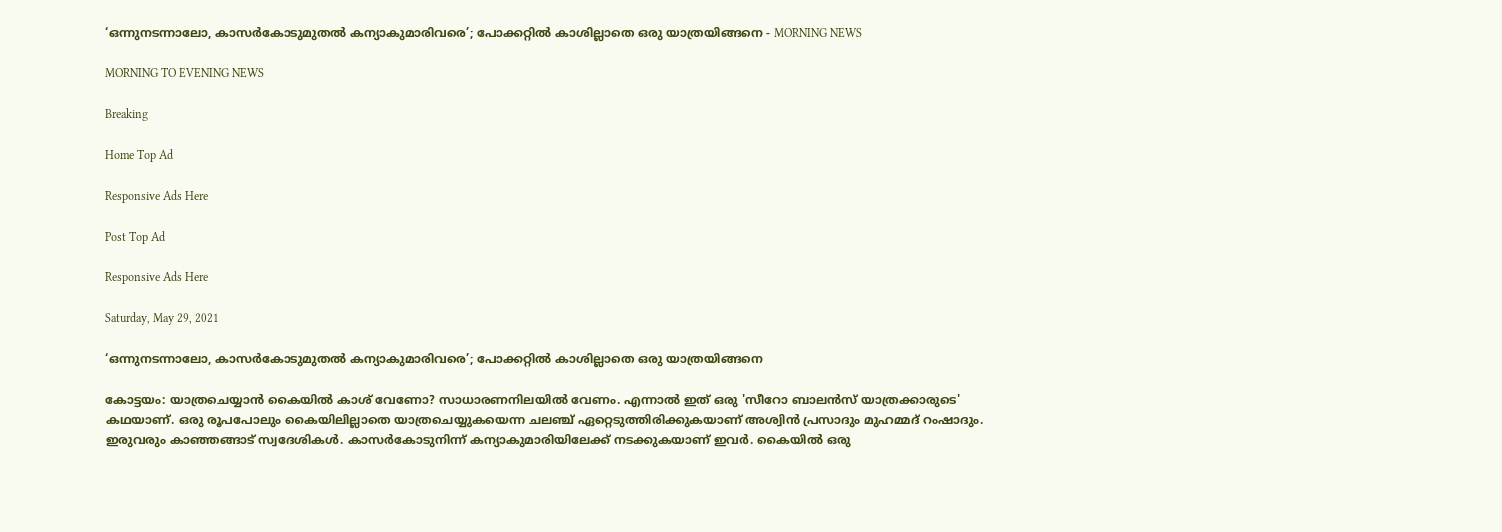‘ഒന്നുനടന്നാലോ, കാസർകോടുമുതൽ കന്യാകുമാരിവരെ’; പോക്കറ്റിൽ കാശില്ലാതെ ഒരു യാത്രയിങ്ങനെ - MORNING NEWS

MORNING TO EVENING NEWS

Breaking

Home Top Ad

Responsive Ads Here

Post Top Ad

Responsive Ads Here

Saturday, May 29, 2021

‘ഒന്നുനടന്നാലോ, കാസർകോടുമുതൽ കന്യാകുമാരിവരെ’; പോക്കറ്റിൽ കാശില്ലാതെ ഒരു യാത്രയിങ്ങനെ

കോട്ടയം: യാത്രചെയ്യാൻ കൈയിൽ കാശ് വേണോ? സാധാരണനിലയിൽ വേണം. എന്നാൽ ഇത് ഒരു 'സീറോ ബാലൻസ് യാത്രക്കാരുടെ' കഥയാണ്. ഒരു രൂപപോലും കൈയിലില്ലാതെ യാത്രചെയ്യുകയെന്ന ചലഞ്ച് ഏറ്റെടുത്തിരിക്കുകയാണ് അശ്വിൻ പ്രസാദും മുഹമ്മദ് റംഷാദും. ഇരുവരും കാഞ്ഞങ്ങാട് സ്വദേശികൾ. കാസർകോടുനിന്ന് കന്യാകുമാരിയിലേക്ക് നടക്കുകയാണ് ഇവർ. കൈയിൽ ഒരു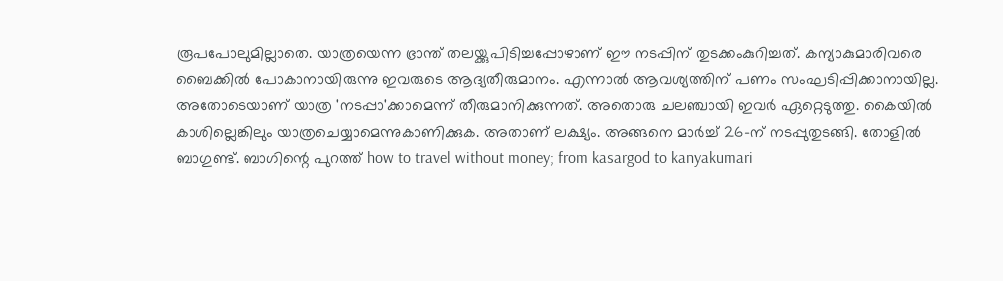രൂപപോലുമില്ലാതെ. യാത്രയെന്ന ഭ്രാന്ത് തലയ്ക്കുപിടിച്ചപ്പോഴാണ് ഈ നടപ്പിന് തുടക്കംകുറിച്ചത്. കന്യാകുമാരിവരെ ബൈക്കിൽ പോകാനായിരുന്നു ഇവരുടെ ആദ്യതീരുമാനം. എന്നാൽ ആവശ്യത്തിന് പണം സംഘടിപ്പിക്കാനായില്ല. അതോടെയാണ് യാത്ര 'നടപ്പാ'ക്കാമെന്ന് തീരുമാനിക്കുന്നത്. അതൊരു ചലഞ്ചായി ഇവർ ഏറ്റെടുത്തു. കൈയിൽ കാശില്ലെങ്കിലും യാത്രചെയ്യാമെന്നുകാണിക്കുക. അതാണ് ലക്ഷ്യം. അങ്ങനെ മാർച്ച് 26-ന് നടപ്പുതുടങ്ങി. തോളിൽ ബാഗുണ്ട്. ബാഗിന്റെ പുറത്ത് how to travel without money; from kasargod to kanyakumari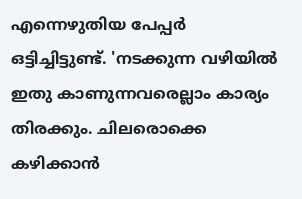എന്നെഴുതിയ പേപ്പർ ഒട്ടിച്ചിട്ടുണ്ട്. 'നടക്കുന്ന വഴിയിൽ ഇതു കാണുന്നവരെല്ലാം കാര്യം തിരക്കും. ചിലരൊക്കെ കഴിക്കാൻ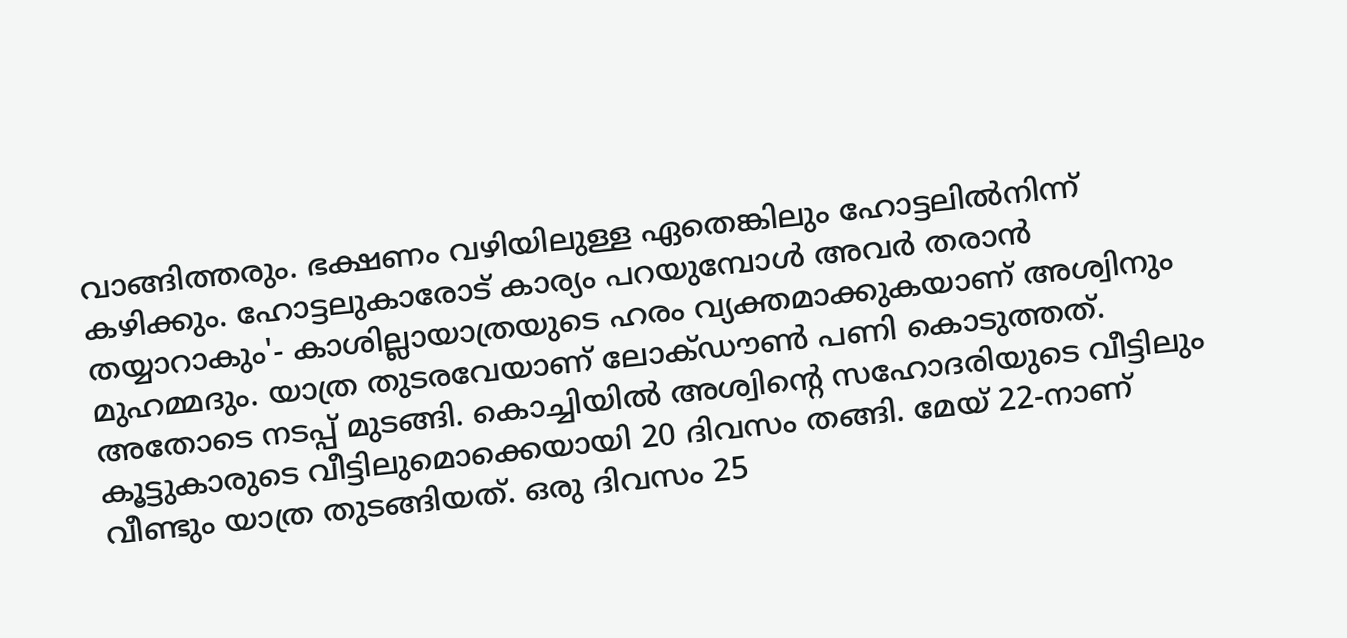വാങ്ങിത്തരും. ഭക്ഷണം വഴിയിലുള്ള ഏതെങ്കിലും ഹോട്ടലിൽനിന്ന് കഴിക്കും. ഹോട്ടലുകാരോട് കാര്യം പറയുമ്പോൾ അവർ തരാൻ തയ്യാറാകും'- കാശില്ലായാത്രയുടെ ഹരം വ്യക്തമാക്കുകയാണ് അശ്വിനും മുഹമ്മദും. യാത്ര തുടരവേയാണ് ലോക്ഡൗൺ പണി കൊടുത്തത്. അതോടെ നടപ്പ് മുടങ്ങി. കൊച്ചിയിൽ അശ്വിന്റെ സഹോദരിയുടെ വീട്ടിലും കൂട്ടുകാരുടെ വീട്ടിലുമൊക്കെയായി 20 ദിവസം തങ്ങി. മേയ് 22-നാണ് വീണ്ടും യാത്ര തുടങ്ങിയത്. ഒരു ദിവസം 25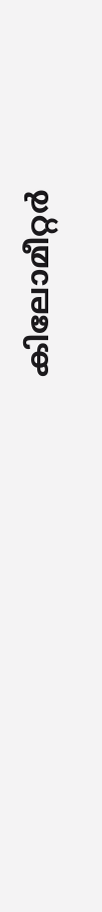കിലോമീറ്റർ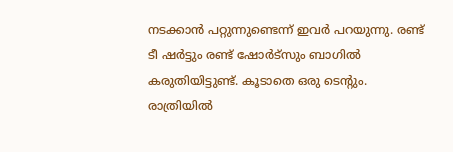നടക്കാൻ പറ്റുന്നുണ്ടെന്ന് ഇവർ പറയുന്നു. രണ്ട് ടീ ഷർട്ടും രണ്ട് ഷോർട്സും ബാഗിൽ കരുതിയിട്ടുണ്ട്. കൂടാതെ ഒരു ടെന്റും. രാത്രിയിൽ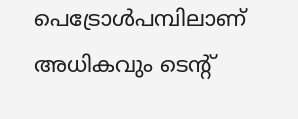പെട്രോൾപമ്പിലാണ് അധികവും ടെന്റ്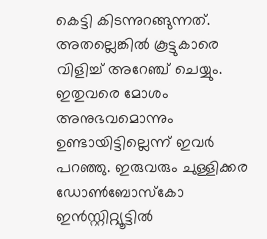കെട്ടി കിടന്നുറങ്ങുന്നത്. അതല്ലെങ്കിൽ കൂട്ടുകാരെ വിളിച്ച് അറേഞ്ച് ചെയ്യും. ഇതുവരെ മോശം അനുഭവമൊന്നും ഉണ്ടായിട്ടില്ലെന്ന് ഇവർ പറഞ്ഞു. ഇരുവരും ചുള്ളിക്കര ഡോൺബോസ്കോ ഇൻസ്റ്റിറ്റ്യൂട്ടിൽ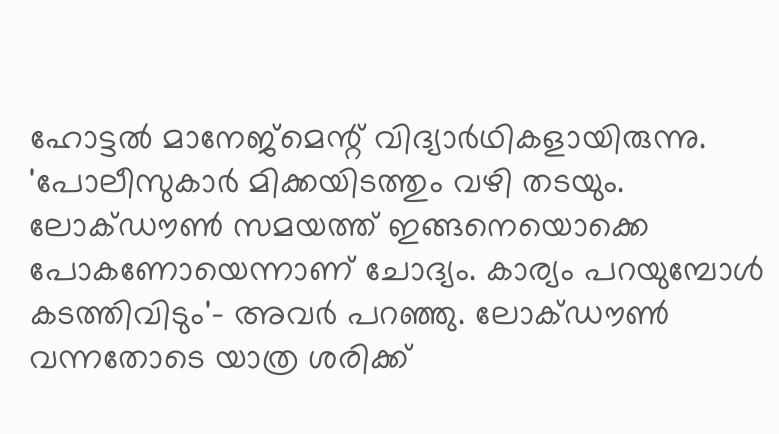ഹോട്ടൽ മാനേജ്മെന്റ് വിദ്യാർഥികളായിരുന്നു. 'പോലീസുകാർ മിക്കയിടത്തും വഴി തടയും. ലോക്ഡൗൺ സമയത്ത് ഇങ്ങനെയൊക്കെ പോകണോയെന്നാണ് ചോദ്യം. കാര്യം പറയുമ്പോൾ കടത്തിവിടും'- അവർ പറഞ്ഞു. ലോക്ഡൗൺ വന്നതോടെ യാത്ര ശരിക്ക്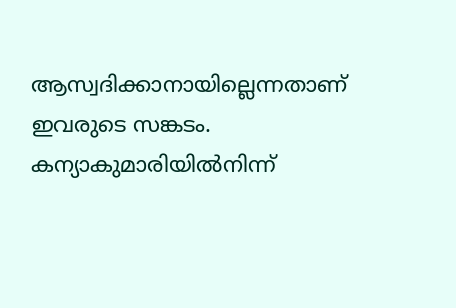ആസ്വദിക്കാനായില്ലെന്നതാണ് ഇവരുടെ സങ്കടം. കന്യാകുമാരിയിൽനിന്ന്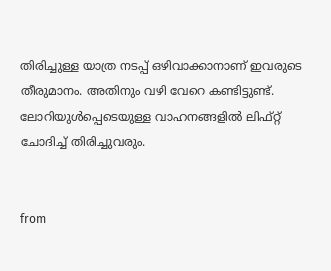തിരിച്ചുള്ള യാത്ര നടപ്പ് ഒഴിവാക്കാനാണ് ഇവരുടെ തീരുമാനം. അതിനും വഴി വേറെ കണ്ടിട്ടുണ്ട്. ലോറിയുൾപ്പെടെയുള്ള വാഹനങ്ങളിൽ ലിഫ്റ്റ് ചോദിച്ച് തിരിച്ചുവരും.


from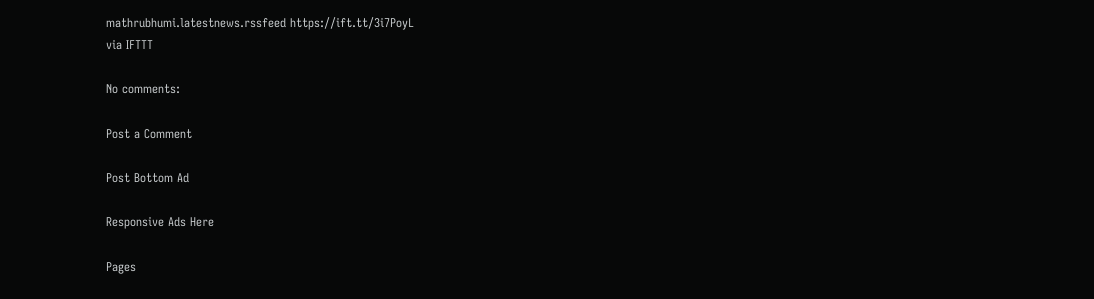mathrubhumi.latestnews.rssfeed https://ift.tt/3i7PoyL
via IFTTT

No comments:

Post a Comment

Post Bottom Ad

Responsive Ads Here

Pages